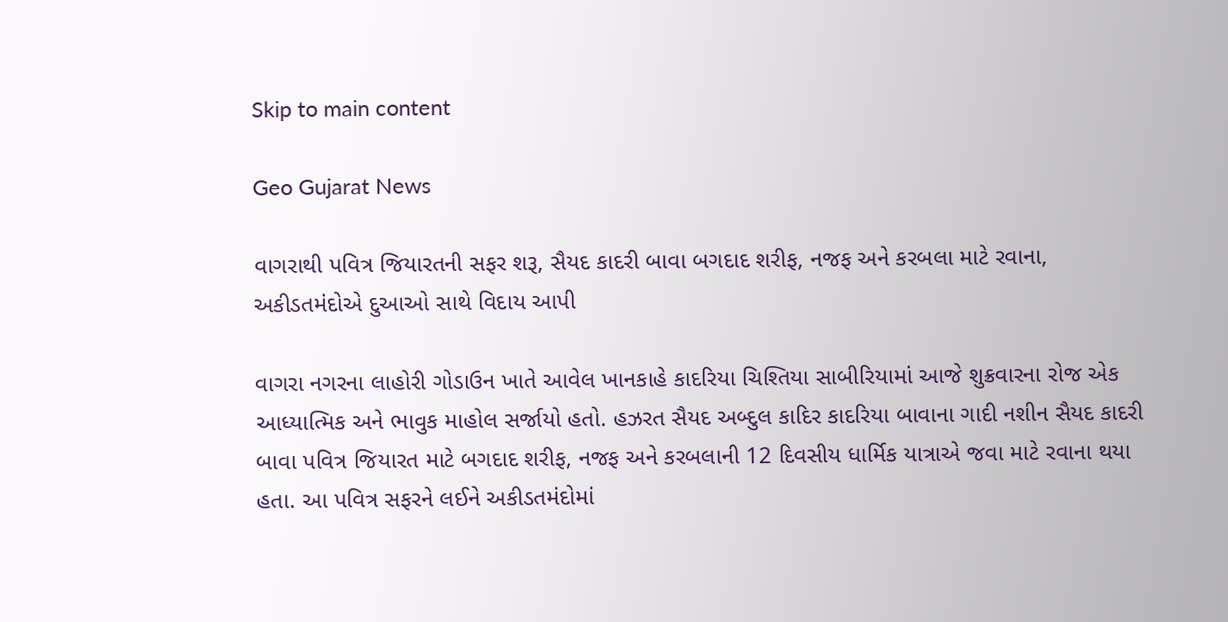Skip to main content

Geo Gujarat News

વાગરાથી પવિત્ર જિયારતની સફર શરૂ, સૈયદ કાદરી બાવા બગદાદ શરીફ, નજફ અને કરબલા માટે રવાના, અકીડતમંદોએ દુઆઓ સાથે વિદાય આપી

વાગરા નગરના લાહોરી ગોડાઉન ખાતે આવેલ ખાનકાહે કાદરિયા ચિશ્તિયા સાબીરિયામાં આજે શુક્રવારના રોજ એક આધ્યાત્મિક અને ભાવુક માહોલ સર્જાયો હતો. હઝરત સૈયદ અબ્દુલ કાદિર કાદરિયા બાવાના ગાદી નશીન સૈયદ કાદરી બાવા પવિત્ર જિયારત માટે બગદાદ શરીફ, નજફ અને કરબલાની 12 દિવસીય ધાર્મિક યાત્રાએ જવા માટે રવાના થયા હતા. આ પવિત્ર સફરને લઈને અકીડતમંદોમાં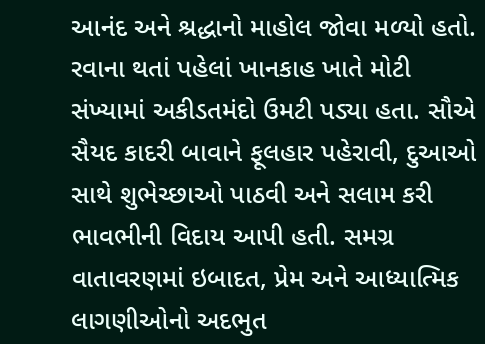આનંદ અને શ્રદ્ધાનો માહોલ જોવા મળ્યો હતો. રવાના થતાં પહેલાં ખાનકાહ ખાતે મોટી સંખ્યામાં અકીડતમંદો ઉમટી પડ્યા હતા. સૌએ સૈયદ કાદરી બાવાને ફૂલહાર પહેરાવી, દુઆઓ સાથે શુભેચ્છાઓ પાઠવી અને સલામ કરી ભાવભીની વિદાય આપી હતી. સમગ્ર વાતાવરણમાં ઇબાદત, પ્રેમ અને આધ્યાત્મિક લાગણીઓનો અદભુત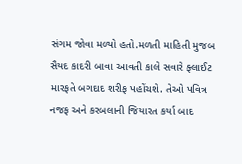સંગમ જોવા મળ્યો હતો.મળતી માહિતી મુજબ સૈયદ કાદરી બાવા આવતી કાલે સવારે ફ્લાઈટ મારફતે બગદાદ શરીફ પહોંચશે. તેઓ પવિત્ર નજફ અને કરબલાની જિયારત કર્યા બાદ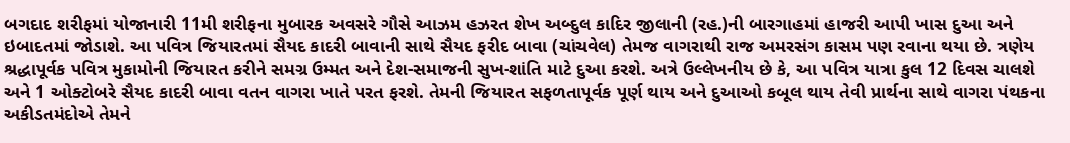બગદાદ શરીફમાં યોજાનારી 11મી શરીફના મુબારક અવસરે ગૌસે આઝમ હઝરત શેખ અબ્દુલ કાદિર જીલાની (રહ.)ની બારગાહમાં હાજરી આપી ખાસ દુઆ અને ઇબાદતમાં જોડાશે. આ પવિત્ર જિયારતમાં સૈયદ કાદરી બાવાની સાથે સૈયદ ફરીદ બાવા (ચાંચવેલ) તેમજ વાગરાથી રાજ અમરસંગ કાસમ પણ રવાના થયા છે. ત્રણેય શ્રદ્ધાપૂર્વક પવિત્ર મુકામોની જિયારત કરીને સમગ્ર ઉમ્મત અને દેશ-સમાજની સુખ-શાંતિ માટે દુઆ કરશે. અત્રે ઉલ્લેખનીય છે કે, આ પવિત્ર યાત્રા કુલ 12 દિવસ ચાલશે અને 1 ઓક્ટોબરે સૈયદ કાદરી બાવા વતન વાગરા ખાતે પરત ફરશે. તેમની જિયારત સફળતાપૂર્વક પૂર્ણ થાય અને દુઆઓ કબૂલ થાય તેવી પ્રાર્થના સાથે વાગરા પંથકના અકીડતમંદોએ તેમને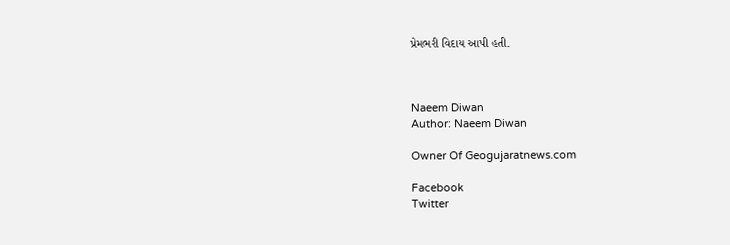પ્રેમભરી વિદાય આપી હતી.



Naeem Diwan
Author: Naeem Diwan

Owner Of Geogujaratnews.com

Facebook
Twitter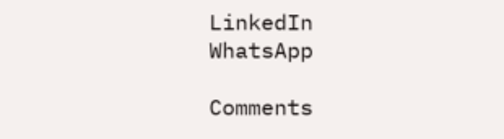LinkedIn
WhatsApp

Comments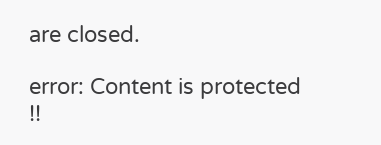are closed.

error: Content is protected !!